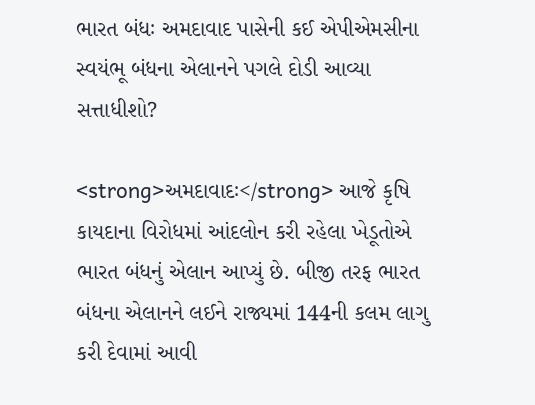ભારત બંધઃ અમદાવાદ પાસેની કઈ એપીએમસીના સ્વયંભૂ બંધના એલાનને પગલે દોડી આવ્યા સત્તાધીશો?

<strong>અમદાવાદઃ</strong> આજે કૃષિ કાયદાના વિરોધમાં આંદલોન કરી રહેલા ખેડૂતોએ ભારત બંધનું એલાન આપ્યું છે. બીજી તરફ ભારત બંધના એલાનને લઈને રાજ્યમાં 144ની કલમ લાગુ કરી દેવામાં આવી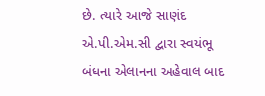છે. ત્યારે આજે સાણંદ એ.પી.એમ.સી દ્વારા સ્વયંભૂ બંધના એલાનના અહેવાલ બાદ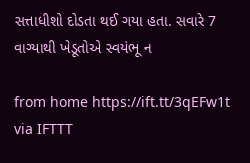સત્તાધીશો દોડતા થઈ ગયા હતા. સવારે 7 વાગ્યાથી ખેડૂતોએ સ્વયંભૂ ન

from home https://ift.tt/3qEFw1t
via IFTTT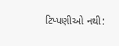ટિપ્પણીઓ નથી: